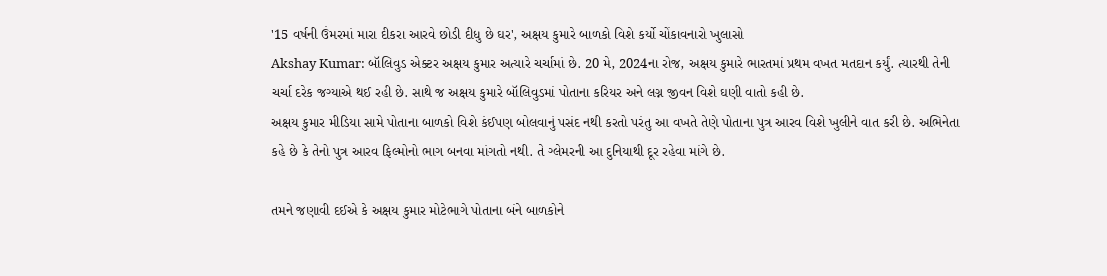'15 વર્ષની ઉંમરમાં મારા દીકરા આરવે છોડી દીધુ છે ઘર', અક્ષય કુમારે બાળકો વિશે કર્યો ચોંકાવનારો ખુલાસો
Akshay Kumar: બૉલિવુડ એક્ટર અક્ષય કુમાર અત્યારે ચર્ચામાં છે. 20 મે, 2024ના રોજ, અક્ષય કુમારે ભારતમાં પ્રથમ વખત મતદાન કર્યું. ત્યારથી તેની ચર્ચા દરેક જગ્યાએ થઈ રહી છે. સાથે જ અક્ષય કુમારે બૉલિવુડમાં પોતાના કરિયર અને લગ્ન જીવન વિશે ઘણી વાતો કહી છે.
અક્ષય કુમાર મીડિયા સામે પોતાના બાળકો વિશે કંઈપણ બોલવાનું પસંદ નથી કરતો પરંતુ આ વખતે તેણે પોતાના પુત્ર આરવ વિશે ખુલીને વાત કરી છે. અભિનેતા કહે છે કે તેનો પુત્ર આરવ ફિલ્મોનો ભાગ બનવા માંગતો નથી. તે ગ્લેમરની આ દુનિયાથી દૂર રહેવા માંગે છે.

તમને જણાવી દઈએ કે અક્ષય કુમાર મોટેભાગે પોતાના બંને બાળકોને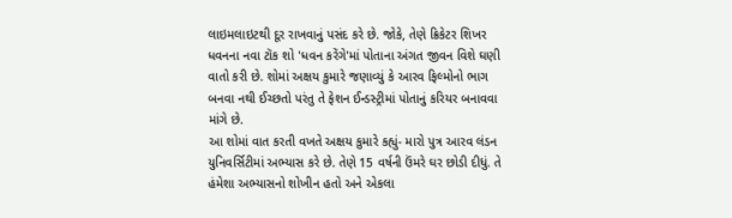લાઇમલાઇટથી દૂર રાખવાનું પસંદ કરે છે. જોકે, તેણે ક્રિકેટર શિખર ધવનના નવા ટૉક શો 'ધવન કરેંગે'માં પોતાના અંગત જીવન વિશે ઘણી વાતો કરી છે. શોમાં અક્ષય કુમારે જણાવ્યું કે આરવ ફિલ્મોનો ભાગ બનવા નથી ઈચ્છતો પરંતુ તે ફેશન ઈન્ડસ્ટ્રીમાં પોતાનું કરિયર બનાવવા માંગે છે.
આ શોમાં વાત કરતી વખતે અક્ષય કુમારે કહ્યું- મારો પુત્ર આરવ લંડન યુનિવર્સિટીમાં અભ્યાસ કરે છે. તેણે 15 વર્ષની ઉંમરે ઘર છોડી દીધું. તે હંમેશા અભ્યાસનો શોખીન હતો અને એકલા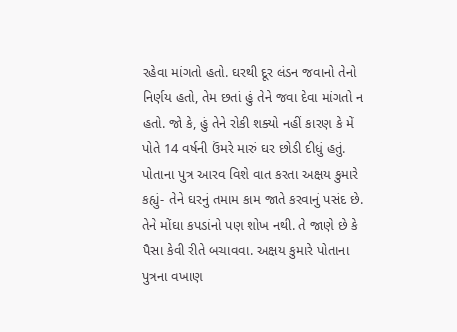રહેવા માંગતો હતો. ઘરથી દૂર લંડન જવાનો તેનો નિર્ણય હતો, તેમ છતાં હું તેને જવા દેવા માંગતો ન હતો. જો કે, હું તેને રોકી શક્યો નહીં કારણ કે મેં પોતે 14 વર્ષની ઉંમરે મારું ઘર છોડી દીધું હતું.
પોતાના પુત્ર આરવ વિશે વાત કરતા અક્ષય કુમારે કહ્યું- તેને ઘરનું તમામ કામ જાતે કરવાનું પસંદ છે. તેને મોંઘા કપડાંનો પણ શોખ નથી. તે જાણે છે કે પૈસા કેવી રીતે બચાવવા. અક્ષય કુમારે પોતાના પુત્રના વખાણ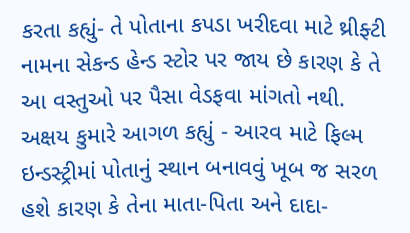કરતા કહ્યું- તે પોતાના કપડા ખરીદવા માટે થ્રીફ્ટી નામના સેકન્ડ હેન્ડ સ્ટોર પર જાય છે કારણ કે તે આ વસ્તુઓ પર પૈસા વેડફવા માંગતો નથી.
અક્ષય કુમારે આગળ કહ્યું - આરવ માટે ફિલ્મ ઇન્ડસ્ટ્રીમાં પોતાનું સ્થાન બનાવવું ખૂબ જ સરળ હશે કારણ કે તેના માતા-પિતા અને દાદા-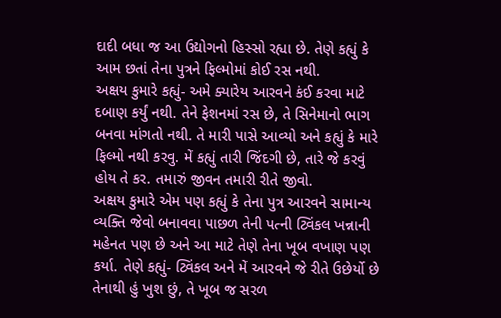દાદી બધા જ આ ઉદ્યોગનો હિસ્સો રહ્યા છે. તેણે કહ્યું કે આમ છતાં તેના પુત્રને ફિલ્મોમાં કોઈ રસ નથી.
અક્ષય કુમારે કહ્યું- અમે ક્યારેય આરવને કંઈ કરવા માટે દબાણ કર્યું નથી. તેને ફેશનમાં રસ છે, તે સિનેમાનો ભાગ બનવા માંગતો નથી. તે મારી પાસે આવ્યો અને કહ્યું કે મારે ફિલ્મો નથી કરવુ. મેં કહ્યું તારી જિંદગી છે, તારે જે કરવું હોય તે કર. તમારું જીવન તમારી રીતે જીવો.
અક્ષય કુમારે એમ પણ કહ્યું કે તેના પુત્ર આરવને સામાન્ય વ્યક્તિ જેવો બનાવવા પાછળ તેની પત્ની ટ્વિંકલ ખન્નાની મહેનત પણ છે અને આ માટે તેણે તેના ખૂબ વખાણ પણ કર્યા. તેણે કહ્યું- ટ્વિંકલ અને મેં આરવને જે રીતે ઉછેર્યો છે તેનાથી હું ખુશ છું, તે ખૂબ જ સરળ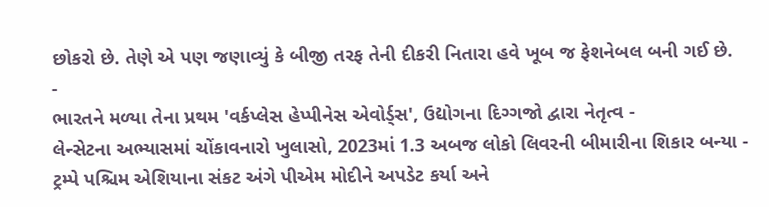છોકરો છે. તેણે એ પણ જણાવ્યું કે બીજી તરફ તેની દીકરી નિતારા હવે ખૂબ જ ફેશનેબલ બની ગઈ છે.
-
ભારતને મળ્યા તેના પ્રથમ 'વર્કપ્લેસ હેપ્પીનેસ એવોર્ડ્સ', ઉદ્યોગના દિગ્ગજો દ્વારા નેતૃત્વ -
લેન્સેટના અભ્યાસમાં ચોંકાવનારો ખુલાસો, 2023માં 1.3 અબજ લોકો લિવરની બીમારીના શિકાર બન્યા -
ટ્રમ્પે પશ્ચિમ એશિયાના સંકટ અંગે પીએમ મોદીને અપડેટ કર્યા અને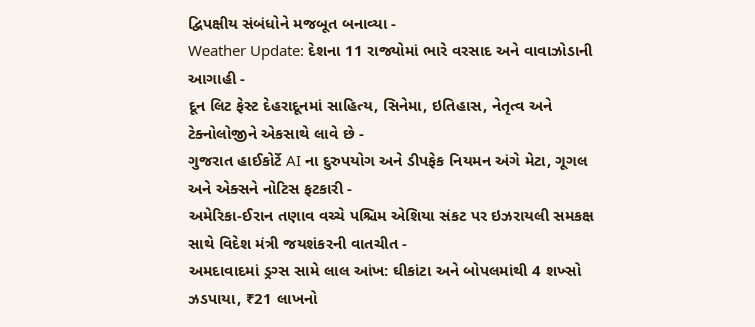દ્વિપક્ષીય સંબંધોને મજબૂત બનાવ્યા -
Weather Update: દેશના 11 રાજ્યોમાં ભારે વરસાદ અને વાવાઝોડાની આગાહી -
દૂન લિટ ફેસ્ટ દેહરાદૂનમાં સાહિત્ય, સિનેમા, ઇતિહાસ, નેતૃત્વ અને ટેક્નોલોજીને એકસાથે લાવે છે -
ગુજરાત હાઈકોર્ટે AI ના દુરુપયોગ અને ડીપફેક નિયમન અંગે મેટા, ગૂગલ અને એક્સને નોટિસ ફટકારી -
અમેરિકા-ઈરાન તણાવ વચ્ચે પશ્ચિમ એશિયા સંકટ પર ઇઝરાયલી સમકક્ષ સાથે વિદેશ મંત્રી જયશંકરની વાતચીત -
અમદાવાદમાં ડ્રગ્સ સામે લાલ આંખ: ઘીકાંટા અને બોપલમાંથી 4 શખ્સો ઝડપાયા, ₹21 લાખનો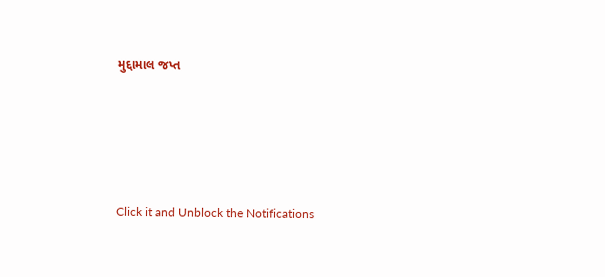મુદ્દામાલ જપ્ત





Click it and Unblock the Notifications